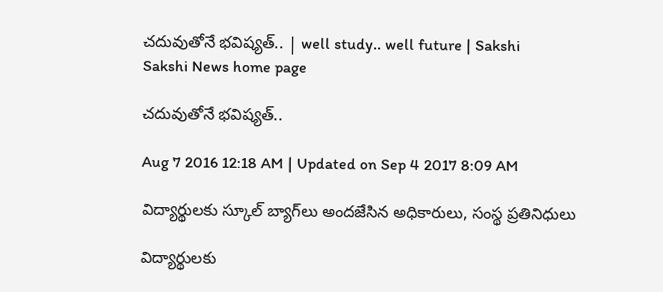చదువుతోనే భవిష్యత్‌.. | well study.. well future | Sakshi
Sakshi News home page

చదువుతోనే భవిష్యత్‌..

Aug 7 2016 12:18 AM | Updated on Sep 4 2017 8:09 AM

విద్యార్థులకు స్కూల్‌ బ్యాగ్‌లు అందజేసిన అధికారులు, సంస్థ ప్రతినిధులు

విద్యార్థులకు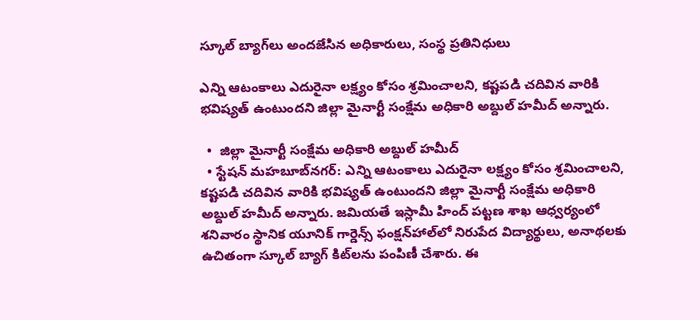స్కూల్‌ బ్యాగ్‌లు అందజేసిన అధికారులు, సంస్థ ప్రతినిధులు

ఎన్ని ఆటంకాలు ఎదురైనా లక్ష్యం కోసం శ్రమించాలని, కష్టపడి చదివిన వారికి భవిష్యత్‌ ఉంటుందని జిల్లా మైనార్టీ సంక్షేమ అధికారి అబ్దుల్‌ హమీద్‌ అన్నారు.

  •  జిల్లా మైనార్టీ సంక్షేమ అధికారి అబ్దుల్‌ హమీద్‌
  • స్టేషన్‌ మహబూబ్‌నగర్‌: ఎన్ని ఆటంకాలు ఎదురైనా లక్ష్యం కోసం శ్రమించాలని, కష్టపడి చదివిన వారికి భవిష్యత్‌ ఉంటుందని జిల్లా మైనార్టీ సంక్షేమ అధికారి అబ్దుల్‌ హమీద్‌ అన్నారు. జమియతే ఇస్లామీ హింద్‌ పట్టణ శాఖ ఆధ్వర్యంలో శనివారం స్థానిక యూనిక్‌ గార్డెన్స్‌ ఫంక్షన్‌హాల్‌లో నిరుపేద విద్యార్థులు, అనాథలకు ఉచితంగా స్కూల్‌ బ్యాగ్‌ కిట్‌లను పంపిణీ చేశారు. ఈ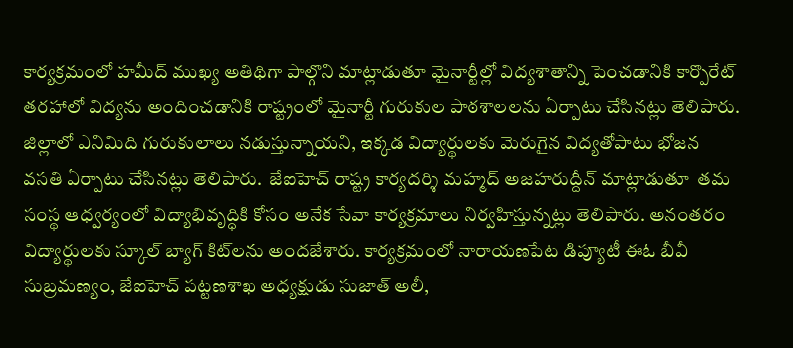కార్యక్రమంలో హమీద్‌ ముఖ్య అతిథిగా పాల్గొని మాట్లాడుతూ మైనార్టీల్లో విద్యశాతాన్ని పెంచడానికి కార్పొరేట్‌ తరహాలో విద్యను అందించడానికి రాష్ట్రంలో మైనార్టీ గురుకుల పాఠశాలలను ఏర్పాటు చేసినట్లు తెలిపారు. జిల్లాలో ఎనిమిది గురుకులాలు నడుస్తున్నాయని, ఇక్కడ విద్యార్థులకు మెరుగైన విద్యతోపాటు భోజన వసతి ఏర్పాటు చేసినట్లు తెలిపారు.  జేఐహెచ్‌ రాష్ట్ర కార్యదర్శి మహ్మద్‌ అజహరుద్దీన్‌ మాట్లాడుతూ  తమ సంస్థ ఆధ్వర్యంలో విద్యాభివృద్ధికి కోసం అనేక సేవా కార్యక్రమాలు నిర్వహిస్తున్నట్లు తెలిపారు. అనంతరం విద్యార్థులకు స్కూల్‌ బ్యాగ్‌ కిట్‌లను అందజేశారు. కార్యక్రమంలో నారాయణపేట డిప్యూటీ ఈఓ బీవీ సుబ్రమణ్యం, జేఐహెచ్‌ పట్టణశాఖ అధ్యక్షుడు సుజాత్‌ అలీ,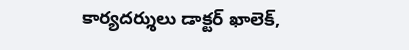కార్యదర్శులు డాక్టర్‌ ఖాలెక్,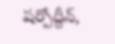షర్పోద్దీన్,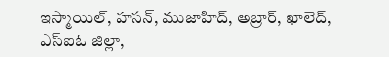ఇస్మాయిల్, హసన్, ముజాహిద్, అబ్రార్, ఖాలెద్, ఎస్‌ఐఓ జిల్లా,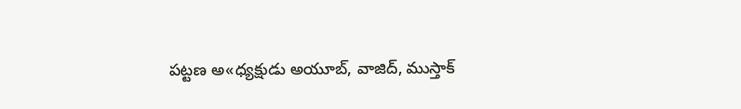పట్టణ అ«ధ్యక్షుడు అయూబ్, వాజిద్, ముస్తాక్‌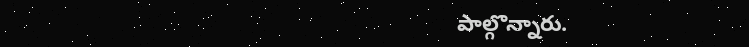పాల్గొన్నారు.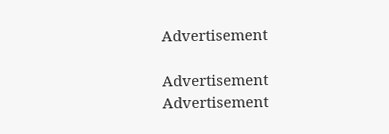Advertisement

Advertisement
Advertisement